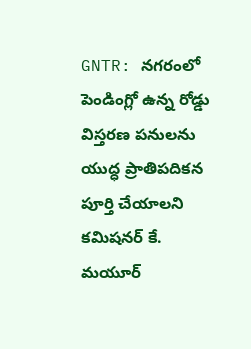GNTR: నగరంలో పెండింగ్లో ఉన్న రోడ్డు విస్తరణ పనులను యుద్ధ ప్రాతిపదికన పూర్తి చేయాలని కమిషనర్ కే. మయూర్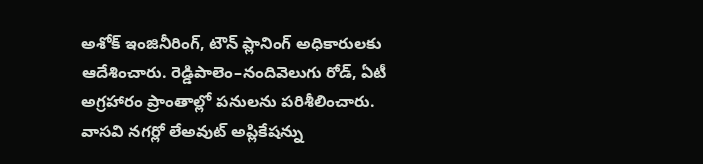అశోక్ ఇంజినీరింగ్, టౌన్ ప్లానింగ్ అధికారులకు ఆదేశించారు. రెడ్డిపాలెం–నందివెలుగు రోడ్, ఏటీ అగ్రహారం ప్రాంతాల్లో పనులను పరిశీలించారు. వాసవి నగర్లో లేఅవుట్ అప్లికేషన్ను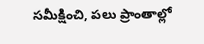సమీక్షించి, పలు ప్రాంతాల్లో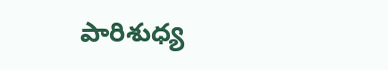పారిశుధ్య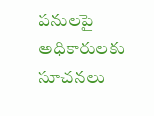పనులపై అధికారులకు సూచనలు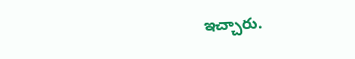ఇచ్చారు.